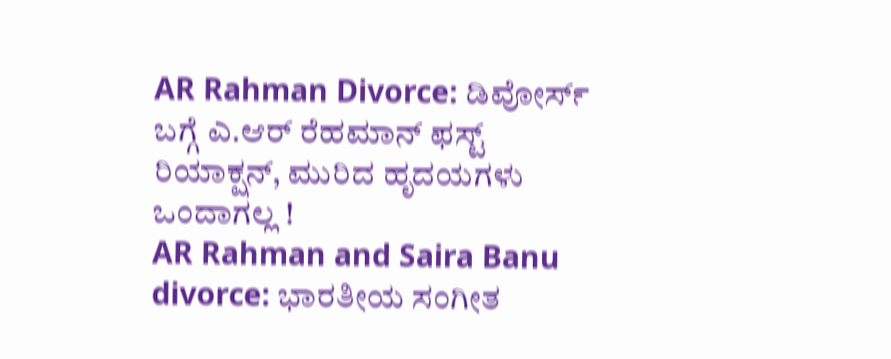AR Rahman Divorce: ಡಿವೋರ್ಸ್ ಬಗ್ಗೆ ಎ.ಆರ್ ರೆಹಮಾನ್ ಫಸ್ಟ್ ರಿಯಾಕ್ಷನ್, ಮುರಿದ ಹೃದಯಗಳು ಒಂದಾಗಲ್ಲ !
AR Rahman and Saira Banu divorce: ಭಾರತೀಯ ಸಂಗೀತ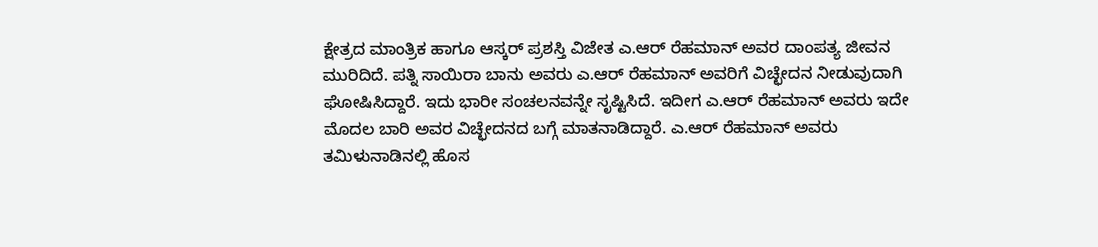ಕ್ಷೇತ್ರದ ಮಾಂತ್ರಿಕ ಹಾಗೂ ಆಸ್ಕರ್ ಪ್ರಶಸ್ತಿ ವಿಜೇತ ಎ.ಆರ್ ರೆಹಮಾನ್ ಅವರ ದಾಂಪತ್ಯ ಜೀವನ ಮುರಿದಿದೆ. ಪತ್ನಿ ಸಾಯಿರಾ ಬಾನು ಅವರು ಎ.ಆರ್ ರೆಹಮಾನ್ ಅವರಿಗೆ ವಿಚ್ಛೇದನ ನೀಡುವುದಾಗಿ ಘೋಷಿಸಿದ್ದಾರೆ. ಇದು ಭಾರೀ ಸಂಚಲನವನ್ನೇ ಸೃಷ್ಟಿಸಿದೆ. ಇದೀಗ ಎ.ಆರ್ ರೆಹಮಾನ್ ಅವರು ಇದೇ ಮೊದಲ ಬಾರಿ ಅವರ ವಿಚ್ಛೇದನದ ಬಗ್ಗೆ ಮಾತನಾಡಿದ್ದಾರೆ. ಎ.ಆರ್ ರೆಹಮಾನ್ ಅವರು ತಮಿಳುನಾಡಿನಲ್ಲಿ ಹೊಸ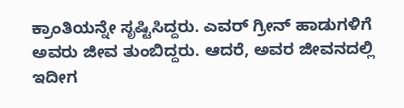ಕ್ರಾಂತಿಯನ್ನೇ ಸೃಷ್ಟಿಸಿದ್ದರು. ಎವರ್ ಗ್ರೀನ್ ಹಾಡುಗಳಿಗೆ ಅವರು ಜೀವ ತುಂಬಿದ್ದರು. ಆದರೆ, ಅವರ ಜೀವನದಲ್ಲಿ ಇದೀಗ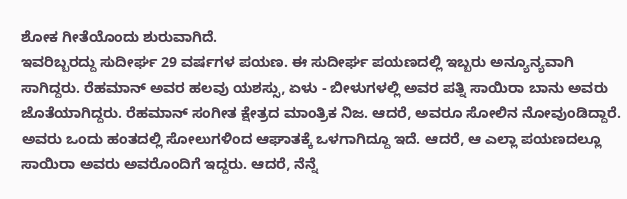ಶೋಕ ಗೀತೆಯೊಂದು ಶುರುವಾಗಿದೆ.
ಇವರಿಬ್ಬರದ್ದು ಸುದೀರ್ಘ 29 ವರ್ಷಗಳ ಪಯಣ. ಈ ಸುದೀರ್ಘ ಪಯಣದಲ್ಲಿ ಇಬ್ಬರು ಅನ್ಯೂನ್ಯವಾಗಿ ಸಾಗಿದ್ದರು. ರೆಹಮಾನ್ ಅವರ ಹಲವು ಯಶಸ್ಸು, ಏಳು - ಬೀಳುಗಳಲ್ಲಿ ಅವರ ಪತ್ನಿ ಸಾಯಿರಾ ಬಾನು ಅವರು ಜೊತೆಯಾಗಿದ್ದರು. ರೆಹಮಾನ್ ಸಂಗೀತ ಕ್ಷೇತ್ರದ ಮಾಂತ್ರಿಕ ನಿಜ. ಆದರೆ, ಅವರೂ ಸೋಲಿನ ನೋವುಂಡಿದ್ದಾರೆ. ಅವರು ಒಂದು ಹಂತದಲ್ಲಿ ಸೋಲುಗಳಿಂದ ಆಘಾತಕ್ಕೆ ಒಳಗಾಗಿದ್ದೂ ಇದೆ. ಆದರೆ, ಆ ಎಲ್ಲಾ ಪಯಣದಲ್ಲೂ ಸಾಯಿರಾ ಅವರು ಅವರೊಂದಿಗೆ ಇದ್ದರು. ಆದರೆ, ನೆನ್ನೆ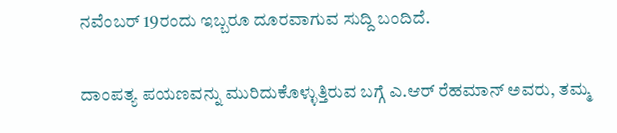ನವೆಂಬರ್ 19ರಂದು ಇಬ್ಬರೂ ದೂರವಾಗುವ ಸುದ್ದಿ ಬಂದಿದೆ.

ದಾಂಪತ್ಯ ಪಯಣವನ್ನು ಮುರಿದುಕೊಳ್ಳುತ್ತಿರುವ ಬಗ್ಗೆ ಎ.ಆರ್ ರೆಹಮಾನ್ ಅವರು, ತಮ್ಮ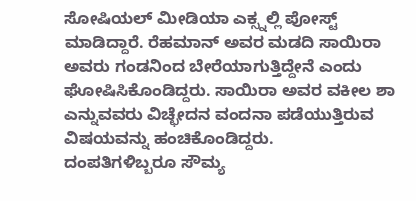ಸೋಷಿಯಲ್ ಮೀಡಿಯಾ ಎಕ್ಸ್ನಲ್ಲಿ ಪೋಸ್ಟ್ ಮಾಡಿದ್ದಾರೆ. ರೆಹಮಾನ್ ಅವರ ಮಡದಿ ಸಾಯಿರಾ ಅವರು ಗಂಡನಿಂದ ಬೇರೆಯಾಗುತ್ತಿದ್ದೇನೆ ಎಂದು ಘೋಷಿಸಿಕೊಂಡಿದ್ದರು. ಸಾಯಿರಾ ಅವರ ವಕೀಲ ಶಾ ಎನ್ನುವವರು ವಿಚ್ಛೇದನ ವಂದನಾ ಪಡೆಯುತ್ತಿರುವ ವಿಷಯವನ್ನು ಹಂಚಿಕೊಂಡಿದ್ದರು.
ದಂಪತಿಗಳಿಬ್ಬರೂ ಸೌಮ್ಯ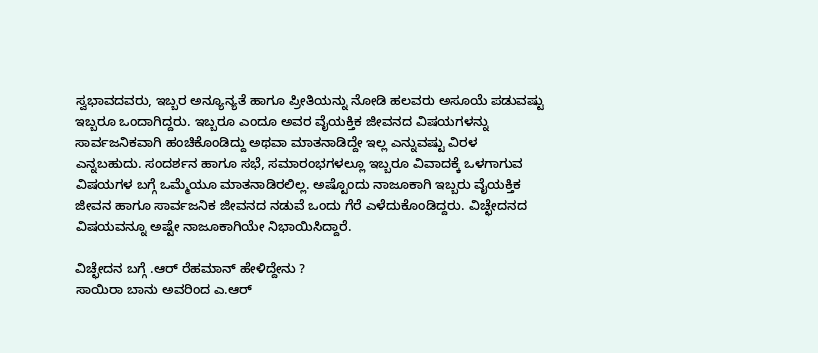ಸ್ವಭಾವದವರು, ಇಬ್ಬರ ಅನ್ಯೂನ್ಯತೆ ಹಾಗೂ ಪ್ರೀತಿಯನ್ನು ನೋಡಿ ಹಲವರು ಅಸೂಯೆ ಪಡುವಷ್ಟು ಇಬ್ಬರೂ ಒಂದಾಗಿದ್ದರು. ಇಬ್ಬರೂ ಎಂದೂ ಅವರ ವೈಯಕ್ತಿಕ ಜೀವನದ ವಿಷಯಗಳನ್ನು ಸಾರ್ವಜನಿಕವಾಗಿ ಹಂಚಿಕೊಂಡಿದ್ದು ಅಥವಾ ಮಾತನಾಡಿದ್ದೇ ಇಲ್ಲ ಎನ್ನುವಷ್ಟು ವಿರಳ ಎನ್ನಬಹುದು. ಸಂದರ್ಶನ ಹಾಗೂ ಸಭೆ, ಸಮಾರಂಭಗಳಲ್ಲೂ ಇಬ್ಬರೂ ವಿವಾದಕ್ಕೆ ಒಳಗಾಗುವ ವಿಷಯಗಳ ಬಗ್ಗೆ ಒಮ್ಮೆಯೂ ಮಾತನಾಡಿರಲಿಲ್ಲ. ಅಷ್ಟೊಂದು ನಾಜೂಕಾಗಿ ಇಬ್ಬರು ವೈಯಕ್ತಿಕ ಜೀವನ ಹಾಗೂ ಸಾರ್ವಜನಿಕ ಜೀವನದ ನಡುವೆ ಒಂದು ಗೆರೆ ಎಳೆದುಕೊಂಡಿದ್ದರು. ವಿಚ್ಛೇದನದ ವಿಷಯವನ್ನೂ ಅಷ್ಟೇ ನಾಜೂಕಾಗಿಯೇ ನಿಭಾಯಿಸಿದ್ದಾರೆ.

ವಿಚ್ಛೇದನ ಬಗ್ಗೆ .ಆರ್ ರೆಹಮಾನ್ ಹೇಳಿದ್ದೇನು ?
ಸಾಯಿರಾ ಬಾನು ಅವರಿಂದ ಎ.ಆರ್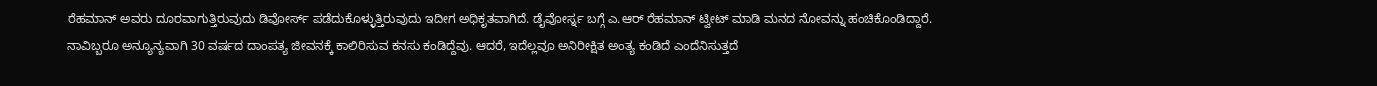ರೆಹಮಾನ್ ಅವರು ದೂರವಾಗುತ್ತಿರುವುದು ಡಿವೋರ್ಸ್ ಪಡೆದುಕೊಳ್ಳುತ್ತಿರುವುದು ಇದೀಗ ಅಧಿಕೃತವಾಗಿದೆ. ಡೈವೋರ್ಸ್ನ ಬಗ್ಗೆ ಎ.ಆರ್ ರೆಹಮಾನ್ ಟ್ವೀಟ್ ಮಾಡಿ ಮನದ ನೋವನ್ನು ಹಂಚಿಕೊಂಡಿದ್ದಾರೆ.
ನಾವಿಬ್ಬರೂ ಅನ್ಯೂನ್ಯವಾಗಿ 30 ವರ್ಷದ ದಾಂಪತ್ಯ ಜೀವನಕ್ಕೆ ಕಾಲಿರಿಸುವ ಕನಸು ಕಂಡಿದ್ದೆವು. ಆದರೆ, ಇದೆಲ್ಲವೂ ಅನಿರೀಕ್ಷಿತ ಅಂತ್ಯ ಕಂಡಿದೆ ಎಂದೆನಿಸುತ್ತದೆ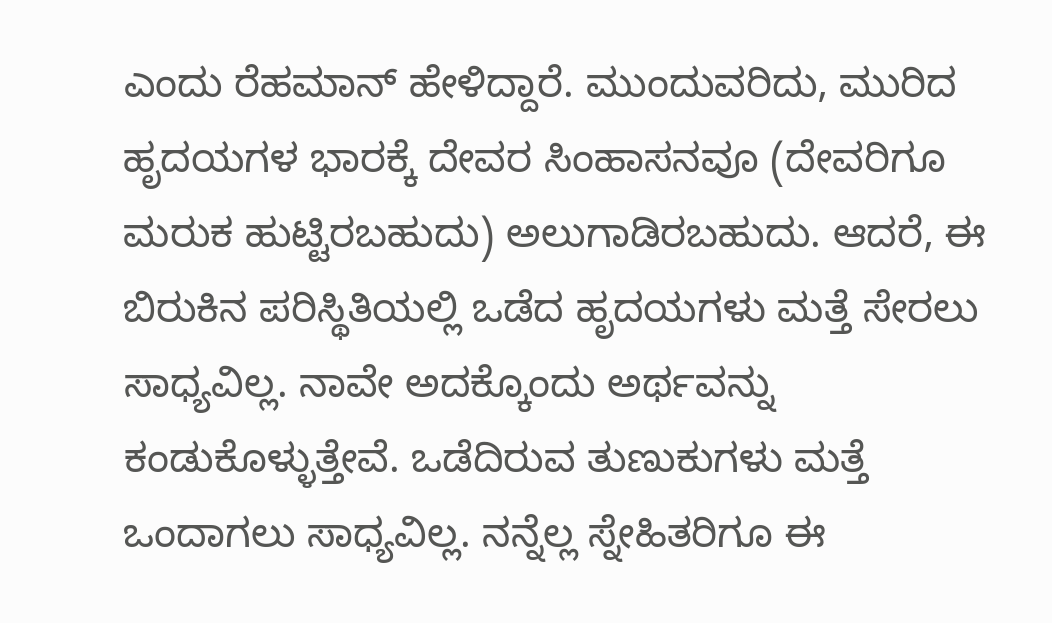ಎಂದು ರೆಹಮಾನ್ ಹೇಳಿದ್ದಾರೆ. ಮುಂದುವರಿದು, ಮುರಿದ ಹೃದಯಗಳ ಭಾರಕ್ಕೆ ದೇವರ ಸಿಂಹಾಸನವೂ (ದೇವರಿಗೂ ಮರುಕ ಹುಟ್ಟಿರಬಹುದು) ಅಲುಗಾಡಿರಬಹುದು. ಆದರೆ, ಈ ಬಿರುಕಿನ ಪರಿಸ್ಥಿತಿಯಲ್ಲಿ ಒಡೆದ ಹೃದಯಗಳು ಮತ್ತೆ ಸೇರಲು ಸಾಧ್ಯವಿಲ್ಲ. ನಾವೇ ಅದಕ್ಕೊಂದು ಅರ್ಥವನ್ನು ಕಂಡುಕೊಳ್ಳುತ್ತೇವೆ. ಒಡೆದಿರುವ ತುಣುಕುಗಳು ಮತ್ತೆ ಒಂದಾಗಲು ಸಾಧ್ಯವಿಲ್ಲ. ನನ್ನೆಲ್ಲ ಸ್ನೇಹಿತರಿಗೂ ಈ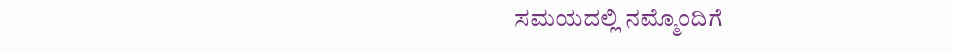ಸಮಯದಲ್ಲಿ ನಮ್ಮೊಂದಿಗೆ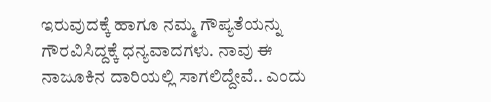ಇರುವುದಕ್ಕೆ ಹಾಗೂ ನಮ್ಮ ಗೌಪ್ಯತೆಯನ್ನು ಗೌರವಿಸಿದ್ದಕ್ಕೆ ಧನ್ಯವಾದಗಳು. ನಾವು ಈ ನಾಜೂಕಿನ ದಾರಿಯಲ್ಲಿ ಸಾಗಲಿದ್ದೇವೆ.. ಎಂದು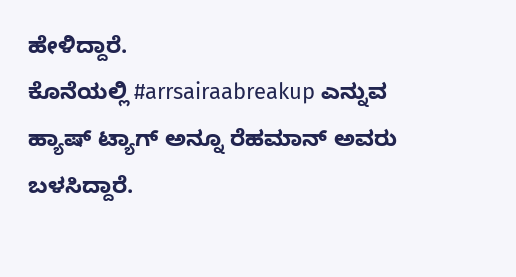ಹೇಳಿದ್ದಾರೆ.
ಕೊನೆಯಲ್ಲಿ #arrsairaabreakup ಎನ್ನುವ ಹ್ಯಾಷ್ ಟ್ಯಾಗ್ ಅನ್ನೂ ರೆಹಮಾನ್ ಅವರು ಬಳಸಿದ್ದಾರೆ.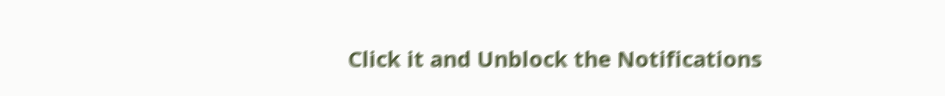Click it and Unblock the Notifications